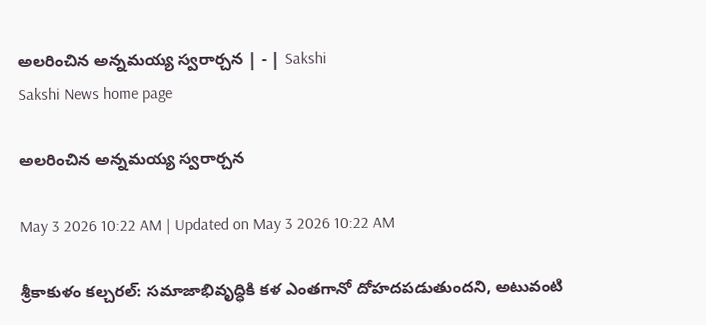అలరించిన అన్నమయ్య స్వరార్చన | - | Sakshi
Sakshi News home page

అలరించిన అన్నమయ్య స్వరార్చన

May 3 2026 10:22 AM | Updated on May 3 2026 10:22 AM

శ్రీకాకుళం కల్చరల్‌: సమాజాభివృద్ధికి కళ ఎంతగానో దోహదపడుతుందని, అటువంటి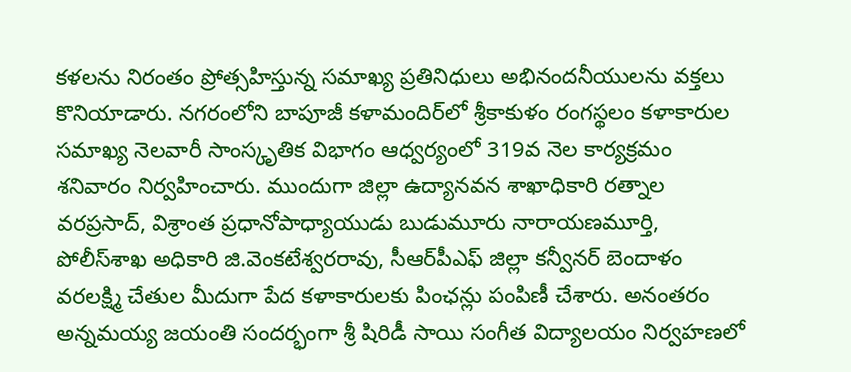కళలను నిరంతం ప్రోత్సహిస్తున్న సమాఖ్య ప్రతినిధులు అభినందనీయులను వక్తలు కొనియాడారు. నగరంలోని బాపూజీ కళామందిర్‌లో శ్రీకాకుళం రంగస్థలం కళాకారుల సమాఖ్య నెలవారీ సాంస్కృతిక విభాగం ఆధ్వర్యంలో 319వ నెల కార్యక్రమం శనివారం నిర్వహించారు. ముందుగా జిల్లా ఉద్యానవన శాఖాధికారి రత్నాల వరప్రసాద్‌, విశ్రాంత ప్రధానోపాధ్యాయుడు బుడుమూరు నారాయణమూర్తి, పోలీస్‌శాఖ అధికారి జి.వెంకటేశ్వరరావు, సీఆర్‌పీఎఫ్‌ జిల్లా కన్వీనర్‌ బెందాళం వరలక్ష్మి చేతుల మీదుగా పేద కళాకారులకు పింఛన్లు పంపిణీ చేశారు. అనంతరం అన్నమయ్య జయంతి సందర్భంగా శ్రీ షిరిడీ సాయి సంగీత విద్యాలయం నిర్వహణలో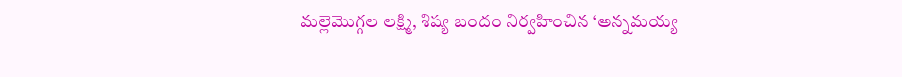మల్లెమొగ్గల లక్ష్మి, శిష్య బందం నిర్వహించిన ‘అన్నమయ్య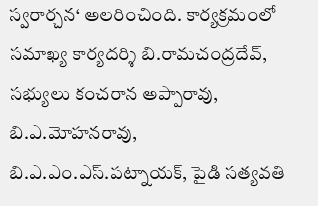స్వరార్చన‘ అలరించింది. కార్యక్రమంలో సమాఖ్య కార్యదర్శి బి.రామచంద్రదేవ్‌, సభ్యులు కంచరాన అప్పారావు, బి.ఎ.మోహనరావు, బి.ఎ.ఎం.ఎస్‌.పట్నాయక్‌, పైడి సత్యవతి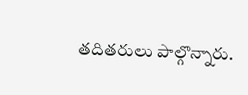తదితరులు పాల్గొన్నారు.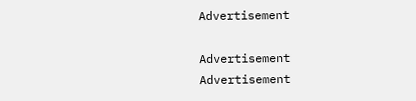Advertisement

Advertisement
Advertisement